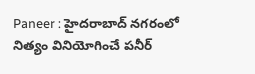Paneer : హైదరాబాద్ నగరంలో నిత్యం వినియోగించే పనీర్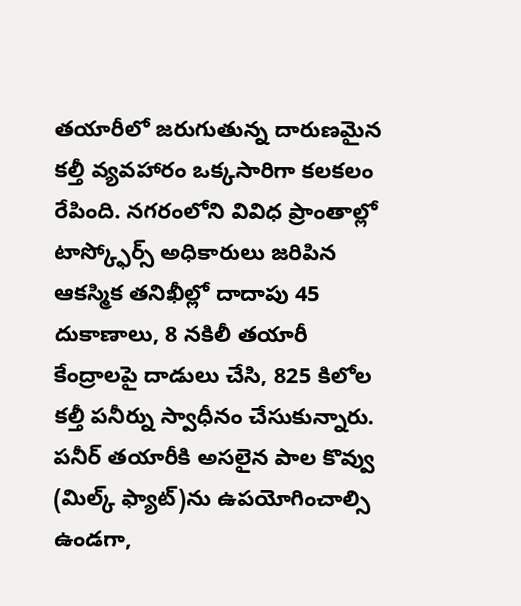తయారీలో జరుగుతున్న దారుణమైన కల్తీ వ్యవహారం ఒక్కసారిగా కలకలం రేపింది. నగరంలోని వివిధ ప్రాంతాల్లో టాస్క్ఫోర్స్ అధికారులు జరిపిన ఆకస్మిక తనిఖీల్లో దాదాపు 45 దుకాణాలు, 8 నకిలీ తయారీ కేంద్రాలపై దాడులు చేసి, 825 కిలోల కల్తీ పనీర్ను స్వాధీనం చేసుకున్నారు. పనీర్ తయారీకి అసలైన పాల కొవ్వు (మిల్క్ ఫ్యాట్)ను ఉపయోగించాల్సి ఉండగా,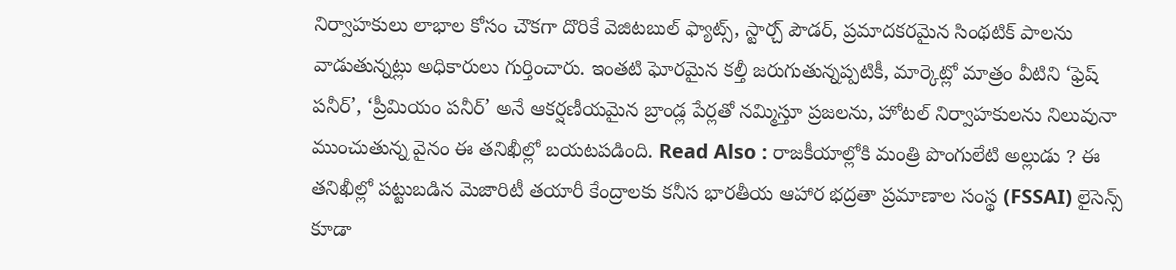నిర్వాహకులు లాభాల కోసం చౌకగా దొరికే వెజిటబుల్ ఫ్యాట్స్, స్టార్చ్ పౌడర్, ప్రమాదకరమైన సింథటిక్ పాలను వాడుతున్నట్లు అధికారులు గుర్తించారు. ఇంతటి ఘోరమైన కల్తీ జరుగుతున్నప్పటికీ, మార్కెట్లో మాత్రం వీటిని ‘ఫ్రెష్ పనీర్’, ‘ప్రీమియం పనీర్’ అనే ఆకర్షణీయమైన బ్రాండ్ల పేర్లతో నమ్మిస్తూ ప్రజలను, హోటల్ నిర్వాహకులను నిలువునా ముంచుతున్న వైనం ఈ తనిఖీల్లో బయటపడింది. Read Also : రాజకీయాల్లోకి మంత్రి పొంగులేటి అల్లుడు ? ఈ తనిఖీల్లో పట్టుబడిన మెజారిటీ తయారీ కేంద్రాలకు కనీస భారతీయ ఆహార భద్రతా ప్రమాణాల సంస్థ (FSSAI) లైసెన్స్ కూడా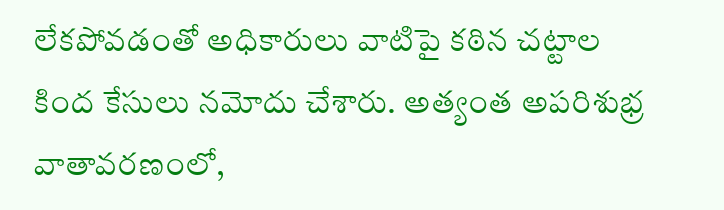లేకపోవడంతో అధికారులు వాటిపై కఠిన చట్టాల కింద కేసులు నమోదు చేశారు. అత్యంత అపరిశుభ్ర వాతావరణంలో,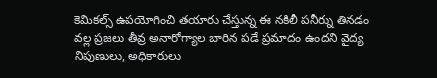కెమికల్స్ ఉపయోగించి తయారు చేస్తున్న ఈ నకిలీ పనీర్ను తినడం వల్ల ప్రజలు తీవ్ర అనారోగ్యాల బారిన పడే ప్రమాదం ఉందని వైద్య నిపుణులు, అధికారులు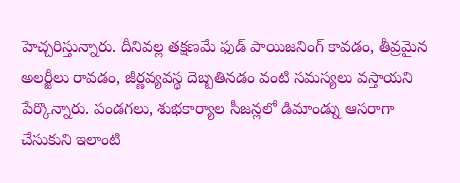హెచ్చరిస్తున్నారు. దీనివల్ల తక్షణమే ఫుడ్ పాయిజనింగ్ కావడం, తీవ్రమైన అలర్జీలు రావడం, జీర్ణవ్యవస్థ దెబ్బతినడం వంటి సమస్యలు వస్తాయని పేర్కొన్నారు. పండగలు, శుభకార్యాల సీజన్లలో డిమాండ్ను ఆసరాగా చేసుకుని ఇలాంటి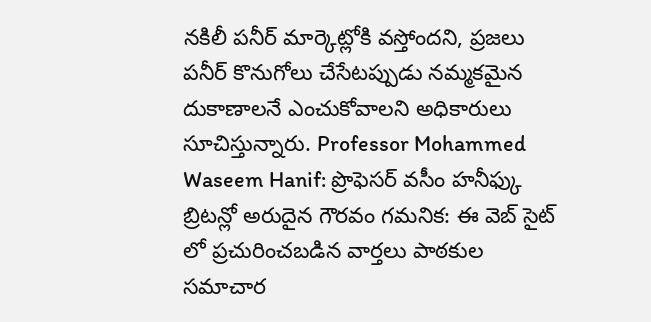నకిలీ పనీర్ మార్కెట్లోకి వస్తోందని, ప్రజలు పనీర్ కొనుగోలు చేసేటప్పుడు నమ్మకమైన దుకాణాలనే ఎంచుకోవాలని అధికారులు సూచిస్తున్నారు. Professor Mohammed Waseem Hanif: ప్రొఫెసర్ వసీం హనీఫ్కు బ్రిటన్లో అరుదైన గౌరవం గమనిక: ఈ వెబ్ సైట్ లో ప్రచురించబడిన వార్తలు పాఠకుల సమాచార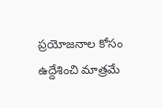ప్రయోజనాల కోసం ఉద్దేశించి మాత్రమే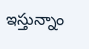ఇస్తున్నాం